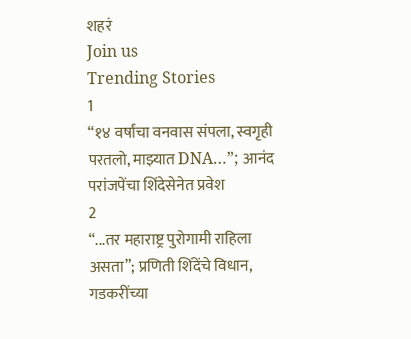शहरं
Join us
Trending Stories
1
“१४ वर्षांचा वनवास संपला, स्वगृही परतलो, माझ्यात DNA…”; आनंद परांजपेंचा शिंदेसेनेत प्रवेश
2
“...तर महाराष्ट्र पुरोगामी राहिला असता”; प्रणिती शिंदेंचे विधान, गडकरींच्या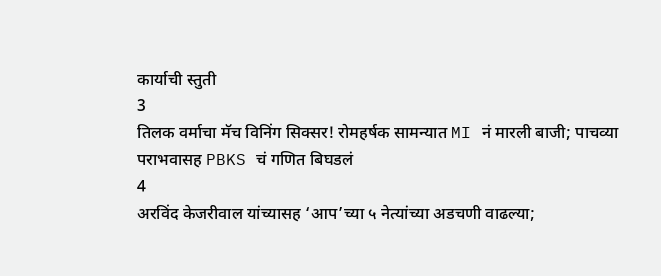कार्याची स्तुती
3
तिलक वर्माचा मॅच विनिंग सिक्सर! रोमहर्षक सामन्यात MI नं मारली बाजी; पाचव्या पराभवासह PBKS चं गणित बिघडलं
4
अरविंद केजरीवाल यांच्यासह ‘आप’च्या ५ नेत्यांच्या अडचणी वाढल्या;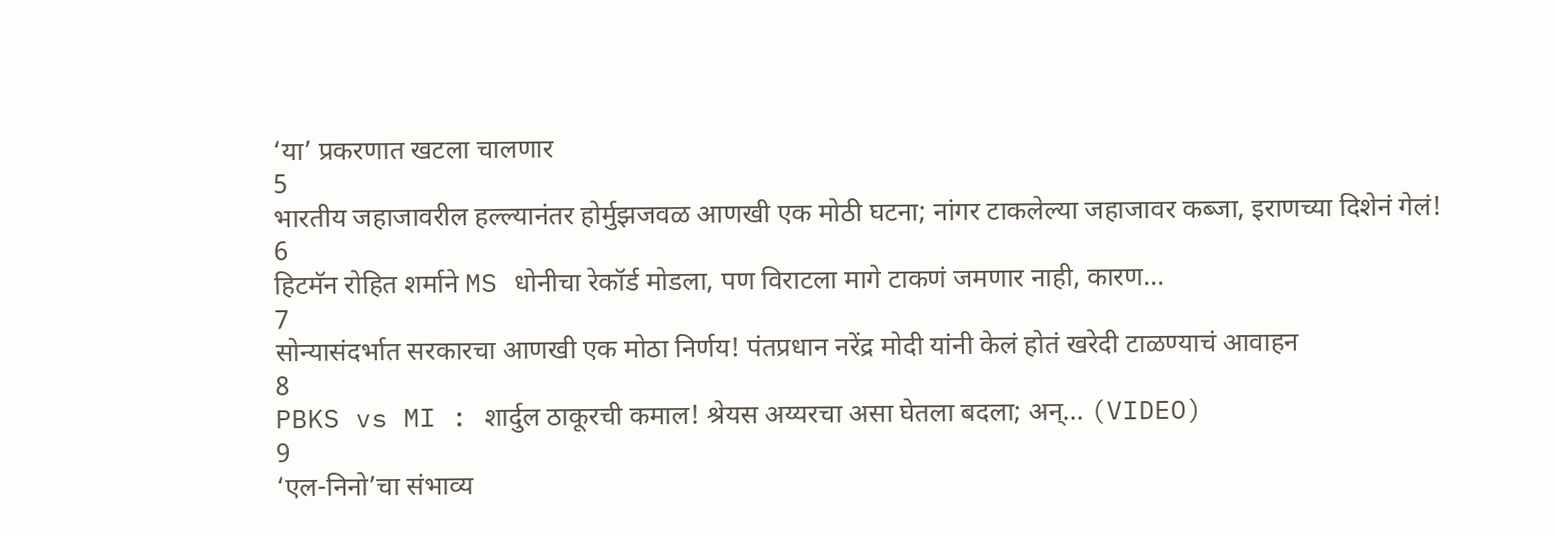‘या’ प्रकरणात खटला चालणार
5
भारतीय जहाजावरील हल्ल्यानंतर होर्मुझजवळ आणखी एक मोठी घटना; नांगर टाकलेल्या जहाजावर कब्जा, इराणच्या दिशेनं गेलं!
6
हिटमॅन रोहित शर्माने MS धोनीचा रेकॉर्ड मोडला, पण विराटला मागे टाकणं जमणार नाही, कारण...
7
सोन्यासंदर्भात सरकारचा आणखी एक मोठा निर्णय! पंतप्रधान नरेंद्र मोदी यांनी केलं होतं खरेदी टाळण्याचं आवाहन
8
PBKS vs MI : शार्दुल ठाकूरची कमाल! श्रेयस अय्यरचा असा घेतला बदला; अन्... (VIDEO)
9
‘एल-निनो’चा संभाव्य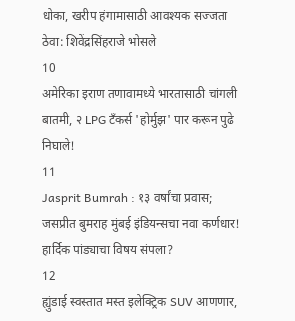धोका, खरीप हंगामासाठी आवश्यक सज्जता ठेवा: शिवेंद्रसिंहराजे भोसले
10
अमेरिका इराण तणावामध्ये भारतासाठी चांगली बातमी, २ LPG टँकर्स 'होर्मुझ' पार करून पुढे निघाले!
11
Jasprit Bumrah : १३ वर्षांचा प्रवास; जसप्रीत बुमराह मुंबई इंडियन्सचा नवा कर्णधार! हार्दिक पांड्याचा विषय संपला?
12
ह्युंडाई स्वस्तात मस्त इलेक्ट्रिक SUV आणणार,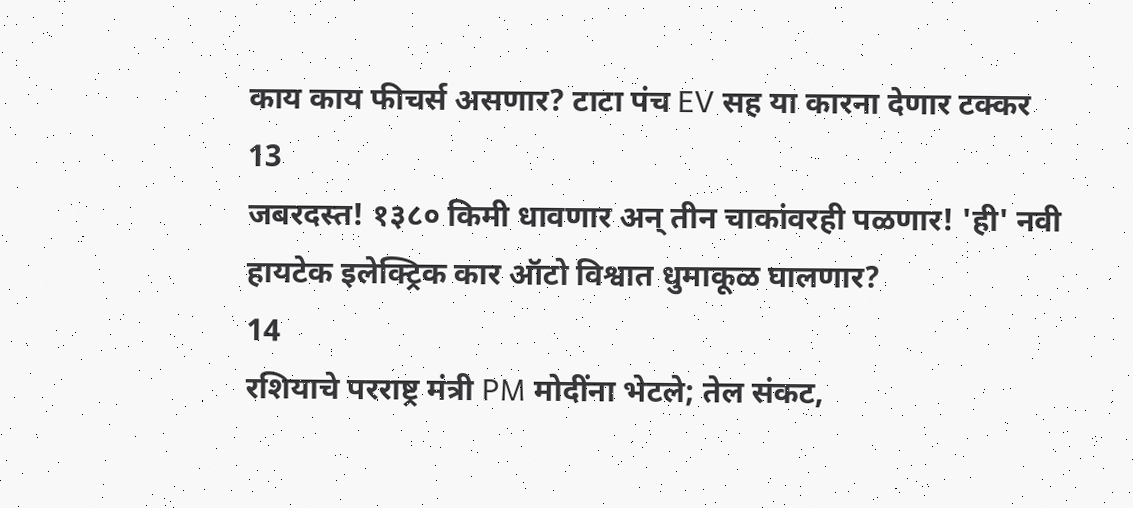काय काय फीचर्स असणार? टाटा पंच EV सह या कारना देणार टक्कर
13
जबरदस्त! १३८० किमी धावणार अन् तीन चाकांवरही पळणार! 'ही' नवी हायटेक इलेक्ट्रिक कार ऑटो विश्वात धुमाकूळ घालणार?
14
रशियाचे परराष्ट्र मंत्री PM मोदींना भेटले; तेल संकट,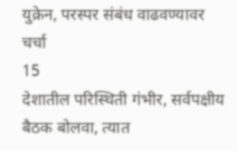युक्रेन, परस्पर संबंध वाढवण्यावर चर्चा
15
देशातील परिस्थिती गंभीर, सर्वपक्षीय बैठक बोलवा, त्यात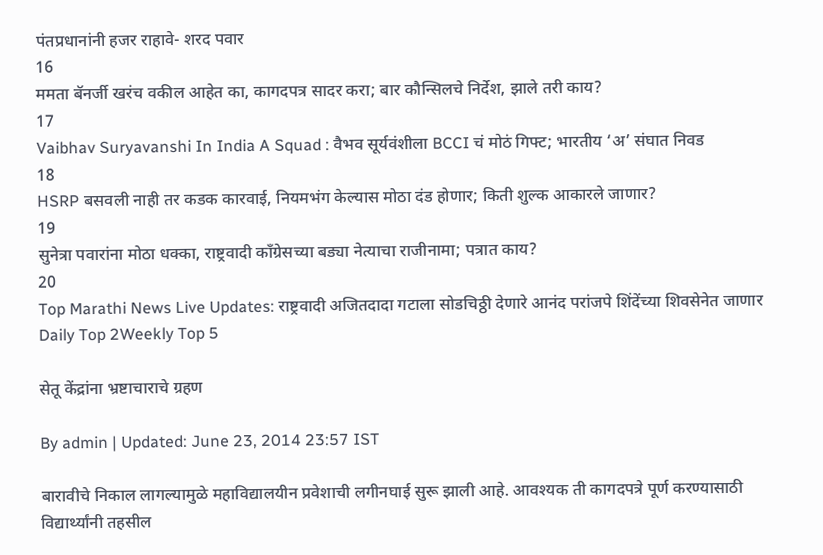पंतप्रधानांनी हजर राहावे- शरद पवार
16
ममता बॅनर्जी खरंच वकील आहेत का, कागदपत्र सादर करा; बार कौन्सिलचे निर्देश, झाले तरी काय?
17
Vaibhav Suryavanshi In India A Squad : वैभव सूर्यवंशीला BCCI चं मोठं गिफ्ट; भारतीय ‘अ’ संघात निवड
18
HSRP बसवली नाही तर कडक कारवाई, नियमभंग केल्यास मोठा दंड होणार; किती शुल्क आकारले जाणार?
19
सुनेत्रा पवारांना मोठा धक्का, राष्ट्रवादी काँग्रेसच्या बड्या नेत्याचा राजीनामा; पत्रात काय?
20
Top Marathi News Live Updates: राष्ट्रवादी अजितदादा गटाला सोडचिठ्ठी देणारे आनंद परांजपे शिंदेंच्या शिवसेनेत जाणार
Daily Top 2Weekly Top 5

सेतू केंद्रांना भ्रष्टाचाराचे ग्रहण

By admin | Updated: June 23, 2014 23:57 IST

बारावीचे निकाल लागल्यामुळे महाविद्यालयीन प्रवेशाची लगीनघाई सुरू झाली आहे. आवश्यक ती कागदपत्रे पूर्ण करण्यासाठी विद्यार्थ्यांनी तहसील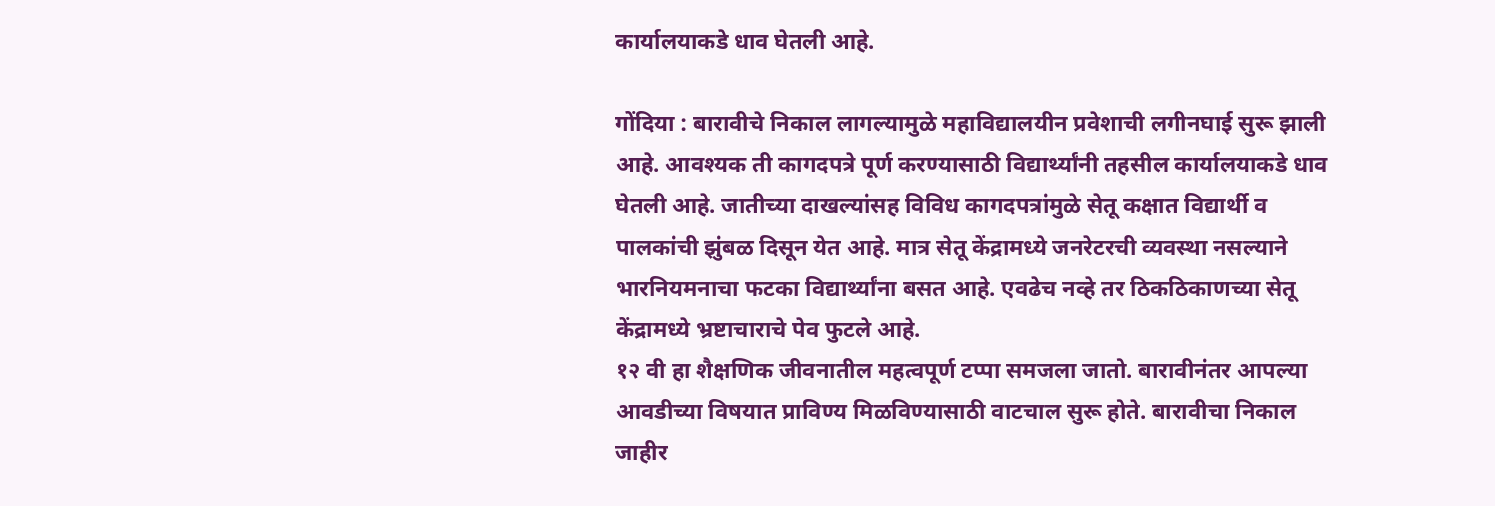कार्यालयाकडे धाव घेतली आहे.

गोंदिया : बारावीचे निकाल लागल्यामुळे महाविद्यालयीन प्रवेशाची लगीनघाई सुरू झाली आहे. आवश्यक ती कागदपत्रे पूर्ण करण्यासाठी विद्यार्थ्यांनी तहसील कार्यालयाकडे धाव घेतली आहे. जातीच्या दाखल्यांसह विविध कागदपत्रांमुळे सेतू कक्षात विद्यार्थी व पालकांची झुंबळ दिसून येत आहे. मात्र सेतू केंद्रामध्ये जनरेटरची व्यवस्था नसल्याने भारनियमनाचा फटका विद्यार्थ्यांना बसत आहे. एवढेच नव्हे तर ठिकठिकाणच्या सेतू केंद्रामध्ये भ्रष्टाचाराचे पेव फुटले आहे.
१२ वी हा शैक्षणिक जीवनातील महत्वपूर्ण टप्पा समजला जातो. बारावीनंतर आपल्या आवडीच्या विषयात प्राविण्य मिळविण्यासाठी वाटचाल सुरू होते. बारावीचा निकाल जाहीर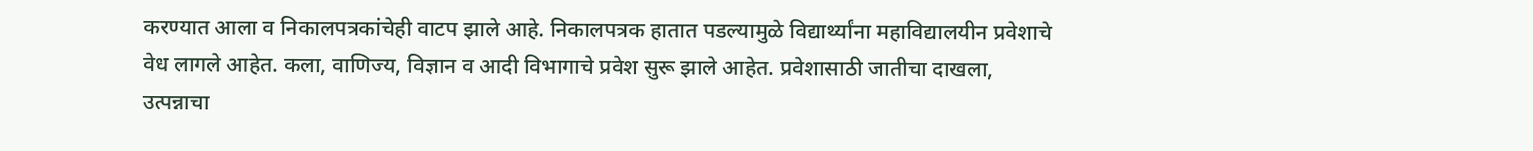करण्यात आला व निकालपत्रकांचेही वाटप झाले आहे. निकालपत्रक हातात पडल्यामुळे विद्यार्थ्यांना महाविद्यालयीन प्रवेशाचे वेध लागले आहेत. कला, वाणिज्य, विज्ञान व आदी विभागाचे प्रवेश सुरू झाले आहेत. प्रवेशासाठी जातीचा दाखला, उत्पन्नाचा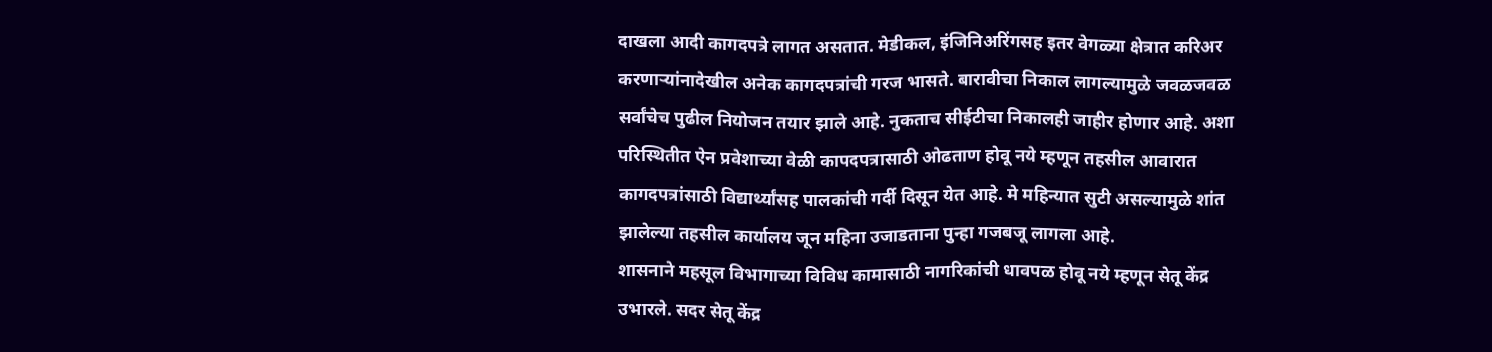दाखला आदी कागदपत्रे लागत असतात. मेडीकल, इंजिनिअरिंगसह इतर वेगळ्या क्षेत्रात करिअर करणाऱ्यांनादेखील अनेक कागदपत्रांची गरज भासते. बारावीचा निकाल लागल्यामुळे जवळजवळ सर्वांचेच पुढील नियोजन तयार झाले आहे. नुकताच सीईटीचा निकालही जाहीर होणार आहे. अशा परिस्थितीत ऐन प्रवेशाच्या वेळी कापदपत्रासाठी ओढताण होवू नये म्हणून तहसील आवारात कागदपत्रांसाठी विद्यार्थ्यांसह पालकांची गर्दी दिसून येत आहे. मे महिन्यात सुटी असल्यामुळे शांत झालेल्या तहसील कार्यालय जून महिना उजाडताना पुन्हा गजबजू लागला आहे.
शासनाने महसूल विभागाच्या विविध कामासाठी नागरिकांची धावपळ होवू नये म्हणून सेतू केंद्र उभारले. सदर सेतू केंद्र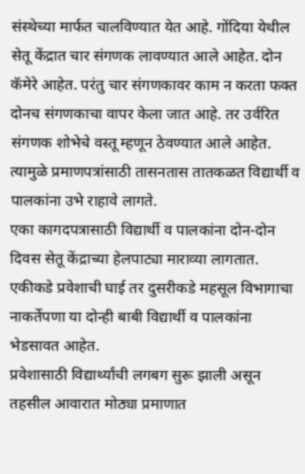संस्थेच्या मार्फत चालविण्यात येत आहे. गोंदिया येथील सेतू केंद्रात चार संगणक लावण्यात आले आहेत. दोन कॅमेरे आहेत. परंतु चार संगणकावर काम न करता फक्त दोनच संगणकाचा वापर केला जात आहे. तर उर्वरित संगणक शोभेचे वस्तू म्हणून ठेवण्यात आले आहेत. त्यामुळे प्रमाणपत्रांसाठी तासनतास तातकळत विद्यार्थी व पालकांना उभे राहावे लागते.
एका कागदपत्रासाठी विद्यार्थी व पालकांना दोन-दोन दिवस सेतू केंद्राच्या हेलपाट्या माराव्या लागतात. एकीकडे प्रवेशाची घाई तर दुसरीकडे महसूल विभागाचा नाकर्तेपणा या दोन्ही बाबी विद्यार्थी व पालकांना भेडसावत आहेत.
प्रवेशासाठी विद्यार्थ्यांची लगबग सुरू झाली असून तहसील आवारात मोठ्या प्रमाणात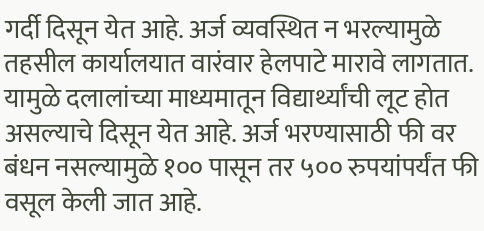गर्दी दिसून येत आहे. अर्ज व्यवस्थित न भरल्यामुळे तहसील कार्यालयात वारंवार हेलपाटे मारावे लागतात. यामुळे दलालांच्या माध्यमातून विद्यार्थ्यांची लूट होत असल्याचे दिसून येत आहे. अर्ज भरण्यासाठी फी वर बंधन नसल्यामुळे १०० पासून तर ५०० रुपयांपर्यंत फी वसूल केली जात आहे.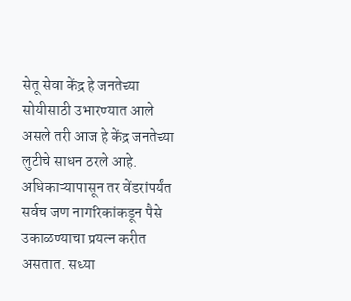सेतू सेवा केंद्र हे जनतेच्या सोयीसाठी उभारण्यात आले असले तरी आज हे केंद्र जनतेच्या लुटीचे साधन ठरले आहे.
अधिकाऱ्यापासून तर वेंडरांपर्यंत सर्वच जण नागरिकांकडून पैसे उकाळण्याचा प्रयत्न करीत असतात. सध्या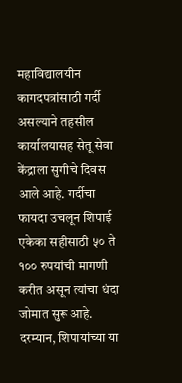महाविद्यालयीन कागदपत्रांसाठी गर्दी असल्याने तहसील कार्यालयासह सेतू सेवा केंद्राला सुगीचे दिवस आले आहे. गर्दीचा फायदा उचलून शिपाई एकेका सहीसाठी ५० ते १०० रुपयांची मागणी करीत असून त्यांचा धंदा जोमात सुरू आहे.
दरम्यान, शिपायांच्या या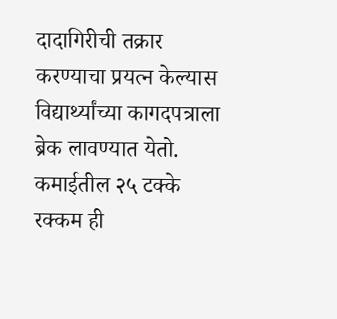दादागिरीची तक्रार करण्याचा प्रयत्न केल्यास विद्यार्थ्यांच्या कागदपत्राला ब्रेक लावण्यात येतो. कमाईतील २५ टक्के रक्कम ही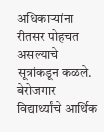अधिकाऱ्यांना रीतसर पोहचत असल्याचे सूत्रांकडून कळले. बेरोजगार विद्यार्थ्यांचे आर्थिक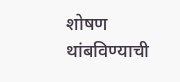शोषण थांबविण्याची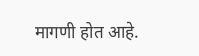मागणी होत आहे.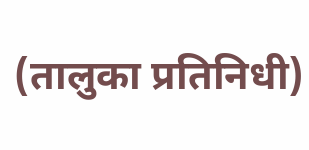(तालुका प्रतिनिधी)